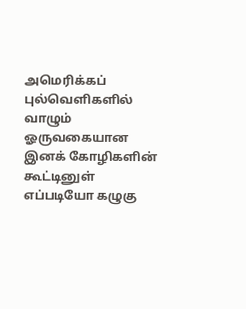அமெரிக்கப் புல்வெளிகளில் வாழும் ஓருவகையான இனக் கோழிகளின் கூட்டினுள் எப்படியோ கழுகு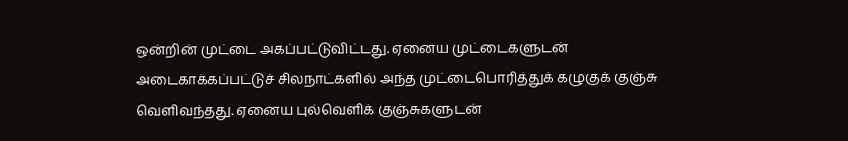ஒன்றின் முட்டை அகப்பட்டுவிட்டது. ஏனைய முட்டைகளுடன் அடைகாக்கப்பட்டுச் சிலநாட்களில் அந்த முட்டைபொரித்துக் கழுகுக் குஞ்சு வெளிவந்தது. ஏனைய புல்வெளிக் குஞ்சுகளுடன்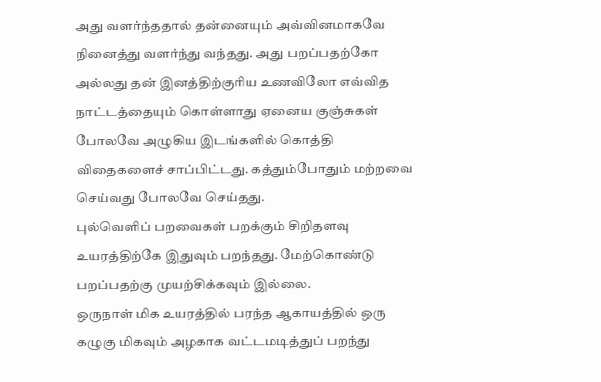அது வளர்ந்ததால் தன்னையும் அவ்வினமாகவே நினைத்து வளர்ந்து வந்தது. அது பறப்பதற்கோ அல்லது தன் இனத்திற்குரிய உணவிலோ எவ்வித நாட்டத்தையும் கொள்ளாது ஏனைய குஞ்சுகள் போலவே அழுகிய இடங்களில் கொத்தி விதைகளைச் சாப்பிட்டது. கத்தும்போதும் மற்றவை செய்வது போலவே செய்தது.
புல்வெளிப் பறவைகள் பறக்கும் சிறிதளவு உயரத்திற்கே இதுவும் பறந்தது. மேற்கொண்டு பறப்பதற்கு முயற்சிக்கவும் இல்லை.
ஒருநாள் மிக உயரத்தில் பரந்த ஆகாயத்தில் ஒரு கழுகு மிகவும் அழகாக வட்டமடித்துப் பறந்து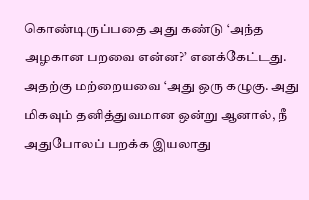கொண்டிருப்பதை அது கண்டு ‘அந்த அழகான பறவை என்ன?’ எனக்கேட்டது. அதற்கு மற்றையவை ‘அது ஒரு கழுகு. அது மிகவும் தனித்துவமான ஒன்று ஆனால், நீ அதுபோலப் பறக்க இயலாது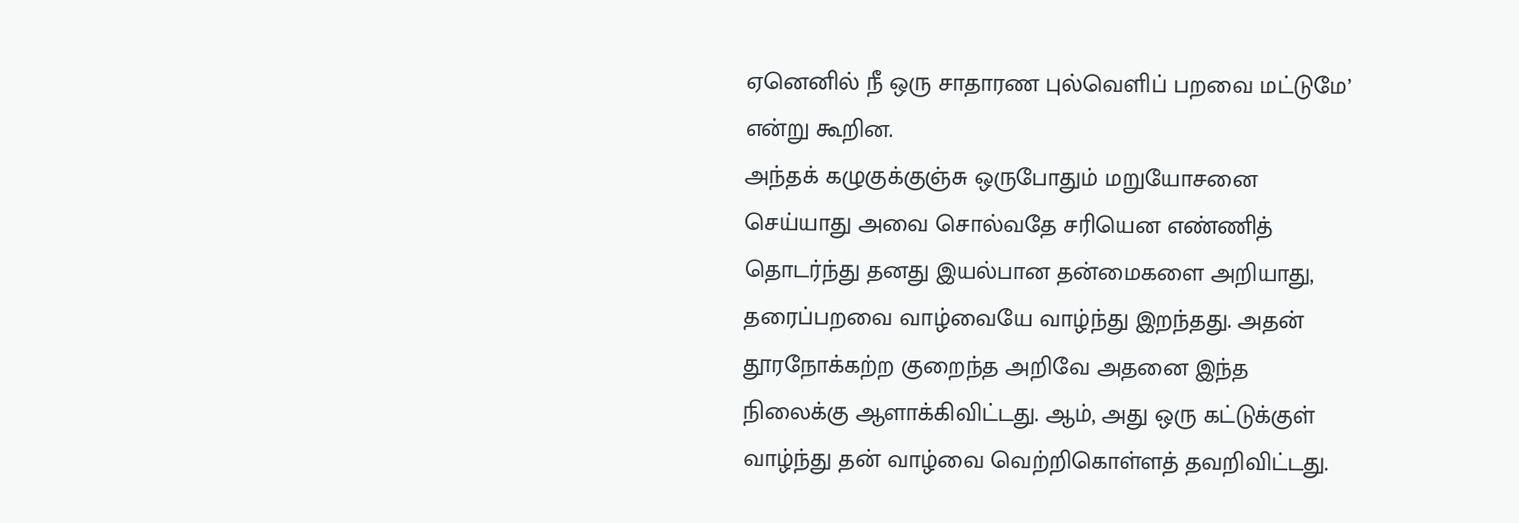ஏனெனில் நீ ஒரு சாதாரண புல்வெளிப் பறவை மட்டுமே’ என்று கூறின.
அந்தக் கழுகுக்குஞ்சு ஒருபோதும் மறுயோசனை செய்யாது அவை சொல்வதே சரியென எண்ணித் தொடர்ந்து தனது இயல்பான தன்மைகளை அறியாது, தரைப்பறவை வாழ்வையே வாழ்ந்து இறந்தது. அதன் தூரநோக்கற்ற குறைந்த அறிவே அதனை இந்த நிலைக்கு ஆளாக்கிவிட்டது. ஆம், அது ஒரு கட்டுக்குள் வாழ்ந்து தன் வாழ்வை வெற்றிகொள்ளத் தவறிவிட்டது.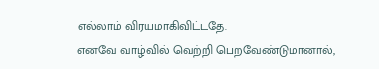எல்லாம் விரயமாகிவிட்டதே.
எனவே வாழ்வில் வெற்றி பெறவேண்டுமானால்,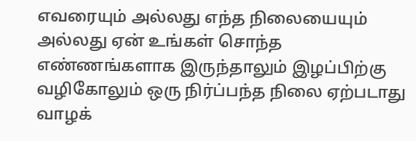எவரையும் அல்லது எந்த நிலையையும் அல்லது ஏன் உங்கள் சொந்த எண்ணங்களாக இருந்தாலும் இழப்பிற்கு வழிகோலும் ஒரு நிர்ப்பந்த நிலை ஏற்படாது வாழக்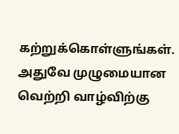கற்றுக்கொள்ளுங்கள்.
அதுவே முழுமையான வெற்றி வாழ்விற்கு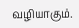வழியாகும்.